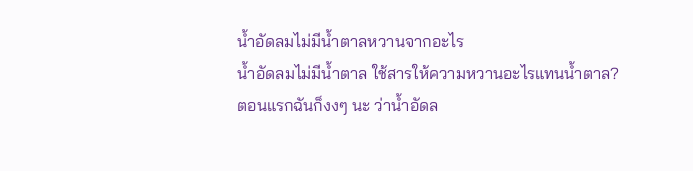น้ำอัดลมไม่มีน้ำตาลหวานจากอะไร
น้ำอัดลมไม่มีน้ำตาล ใช้สารให้ความหวานอะไรแทนน้ำตาล?
ตอนแรกฉันก็งงๆ นะ ว่าน้ำอัดล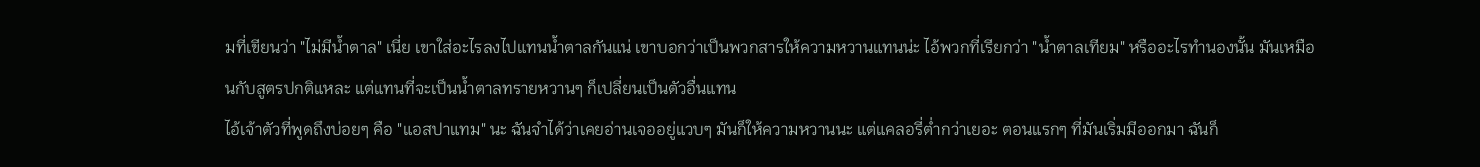มที่เขียนว่า "ไม่มีน้ำตาล" เนี่ย เขาใส่อะไรลงไปแทนน้ำตาลกันแน่ เขาบอกว่าเป็นพวกสารให้ความหวานแทนน่ะ ไอ้พวกที่เรียกว่า "น้ำตาลเทียม" หรืออะไรทำนองนั้น มันเหมือนกับสูตรปกติแหละ แต่แทนที่จะเป็นน้ำตาลทรายหวานๆ ก็เปลี่ยนเป็นตัวอื่นแทน
ไอ้เจ้าตัวที่พูดถึงบ่อยๆ คือ "แอสปาแทม" นะ ฉันจำได้ว่าเคยอ่านเจออยู่แวบๆ มันก็ให้ความหวานนะ แต่แคลอรี่ต่ำกว่าเยอะ ตอนแรกๆ ที่มันเริ่มมีออกมา ฉันก็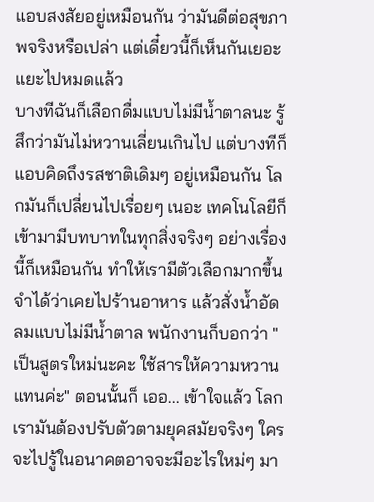แอบสงสัยอยู่เหมือนกัน ว่ามันดีต่อสุขภาพจริงหรือเปล่า แต่เดี๋ยวนี้ก็เห็นกันเยอะแยะไปหมดแล้ว
บางทีฉันก็เลือกดื่มแบบไม่มีน้ำตาลนะ รู้สึกว่ามันไม่หวานเลี่ยนเกินไป แต่บางทีก็แอบคิดถึงรสชาติเดิมๆ อยู่เหมือนกัน โลกมันก็เปลี่ยนไปเรื่อยๆ เนอะ เทคโนโลยีก็เข้ามามีบทบาทในทุกสิ่งจริงๆ อย่างเรื่องนี้ก็เหมือนกัน ทำให้เรามีตัวเลือกมากขึ้น
จำได้ว่าเคยไปร้านอาหาร แล้วสั่งน้ำอัดลมแบบไม่มีน้ำตาล พนักงานก็บอกว่า "เป็นสูตรใหม่นะคะ ใช้สารให้ความหวานแทนค่ะ" ตอนนั้นก็ เออ... เข้าใจแล้ว โลกเรามันต้องปรับตัวตามยุคสมัยจริงๆ ใครจะไปรู้ในอนาคตอาจจะมีอะไรใหม่ๆ มา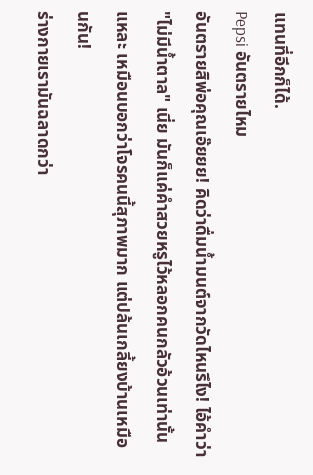แทนที่อีกก็ได้.
Pepsi อันตรายไหม
อันตรายสิพ่อคุณเอ๊ยยย! คิดว่าดื่มน้ำมนต์จากวัดไหนรึไง! ไอ้คำว่า "ไม่มีน้ำตาล" เนี่ย มันก็แค่คำสวยหรูไว้หลอกคนกลัวอ้วนเท่านั้นแหละ เหมือนบอกว่าโจรคนนี้สุภาพมาก แต่ปล้นเกลี้ยงบ้านเหมือนกัน!
ร่างกายเรามันฉลาดกว่า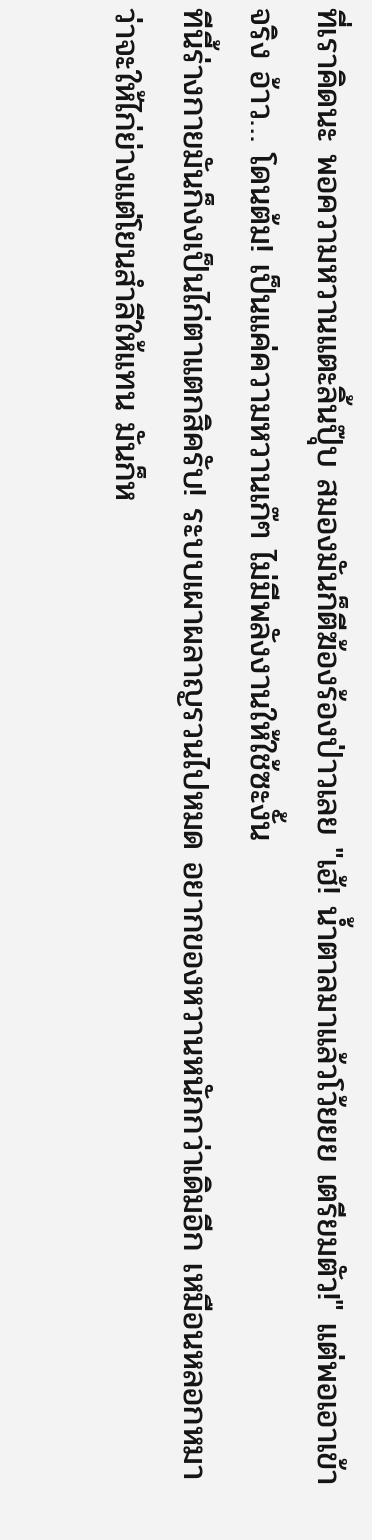ที่เราคิดนะ พอความหวานแตะลิ้นปุ๊บ สมองมันก็ตีฆ้องร้องป่าวเลย "เฮ้! น้ำตาลมาแล้วโว้ยยย เตรียมตัว!" แต่พอเอาเข้าจริง อ้าว… โดนต้ม! เป็นแค่ความหวานเก๊ๆ ไม่มีพลังงานให้ใช้ซะงั้น
ทีนี้ร่างกายมันก็งงเป็นไก่ตาแตกสิครับ! ระบบเผาผลาญรวนไปหมด อยากของหวานหนักกว่าเดิมอีก เหมือนหลอกหมาว่าจะให้ไก่ย่างแต่โยนสำลีให้แทน มันก็ห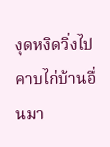งุดหงิดวิ่งไปคาบไก่บ้านอื่นมา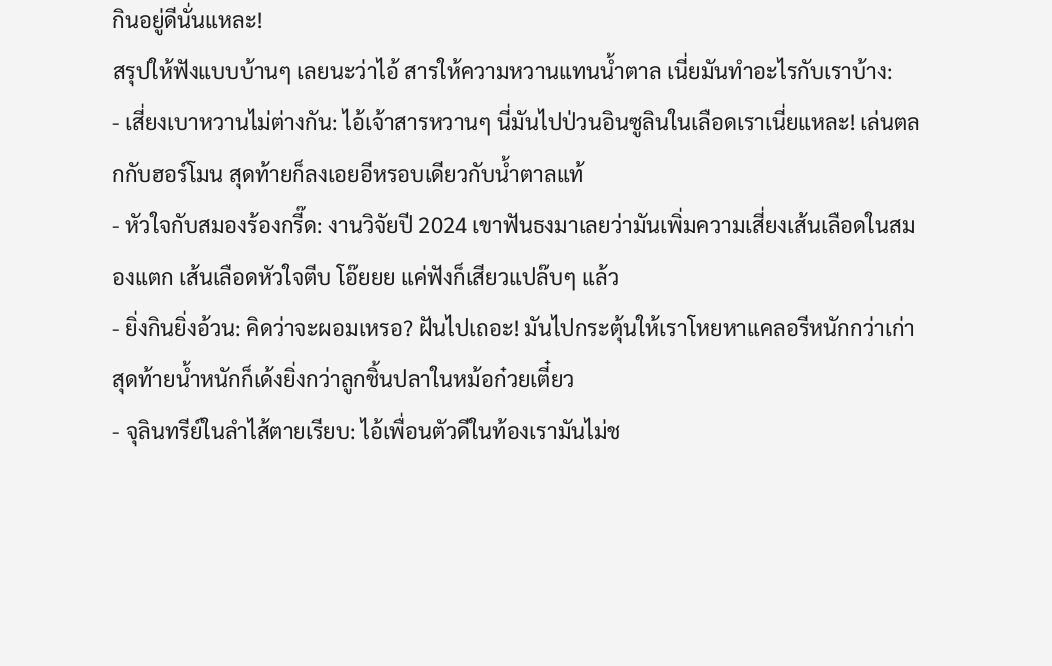กินอยู่ดีนั่นแหละ!
สรุปให้ฟังแบบบ้านๆ เลยนะว่าไอ้ สารให้ความหวานแทนน้ำตาล เนี่ยมันทำอะไรกับเราบ้าง:
- เสี่ยงเบาหวานไม่ต่างกัน: ไอ้เจ้าสารหวานๆ นี่มันไปป่วนอินซูลินในเลือดเราเนี่ยแหละ! เล่นตลกกับฮอร์โมน สุดท้ายก็ลงเอยอีหรอบเดียวกับน้ำตาลแท้
- หัวใจกับสมองร้องกรี๊ด: งานวิจัยปี 2024 เขาฟันธงมาเลยว่ามันเพิ่มความเสี่ยงเส้นเลือดในสมองแตก เส้นเลือดหัวใจตีบ โอ๊ยยย แค่ฟังก็เสียวแปล๊บๆ แล้ว
- ยิ่งกินยิ่งอ้วน: คิดว่าจะผอมเหรอ? ฝันไปเถอะ! มันไปกระตุ้นให้เราโหยหาแคลอรีหนักกว่าเก่า สุดท้ายน้ำหนักก็เด้งยิ่งกว่าลูกชิ้นปลาในหม้อก๋วยเตี๋ยว
- จุลินทรีย์ในลำไส้ตายเรียบ: ไอ้เพื่อนตัวดีในท้องเรามันไม่ช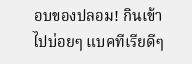อบของปลอม! กินเข้าไปบ่อยๆ แบคทีเรียดีๆ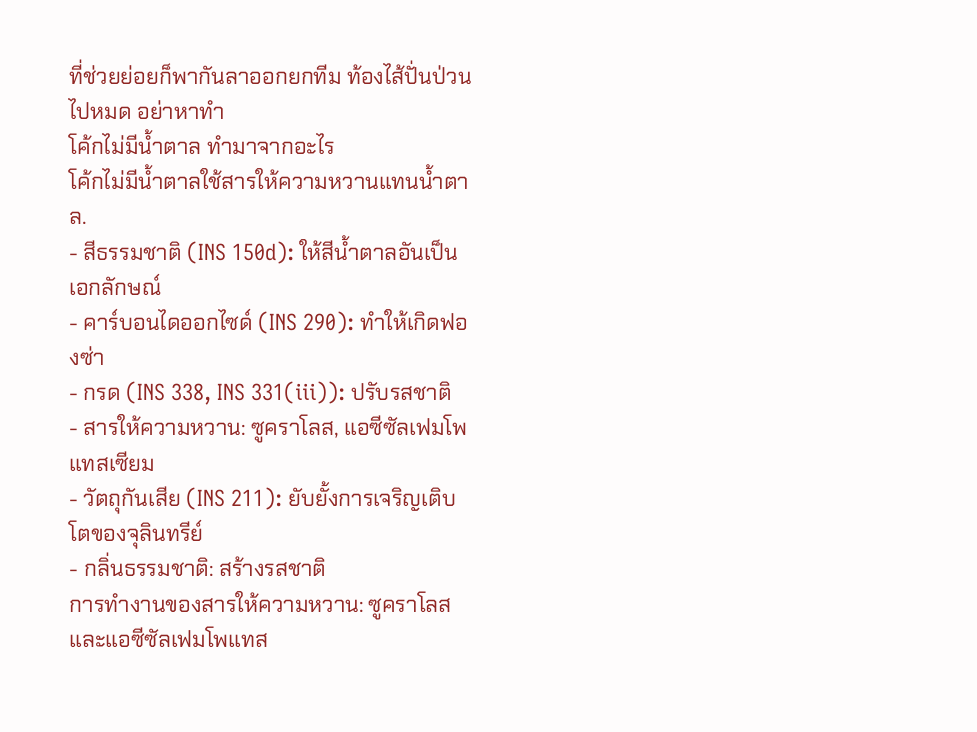ที่ช่วยย่อยก็พากันลาออกยกทีม ท้องไส้ปั่นป่วนไปหมด อย่าหาทำ
โค้กไม่มีน้ำตาล ทำมาจากอะไร
โค้กไม่มีน้ำตาลใช้สารให้ความหวานแทนน้ำตาล.
- สีธรรมชาติ (INS 150d): ให้สีน้ำตาลอันเป็นเอกลักษณ์
- คาร์บอนไดออกไซด์ (INS 290): ทำให้เกิดฟองซ่า
- กรด (INS 338, INS 331(iii)): ปรับรสชาติ
- สารให้ความหวาน: ซูคราโลส, แอซีซัลเฟมโพแทสเซียม
- วัตถุกันเสีย (INS 211): ยับยั้งการเจริญเติบโตของจุลินทรีย์
- กลิ่นธรรมชาติ: สร้างรสชาติ
การทำงานของสารให้ความหวาน: ซูคราโลสและแอซีซัลเฟมโพแทส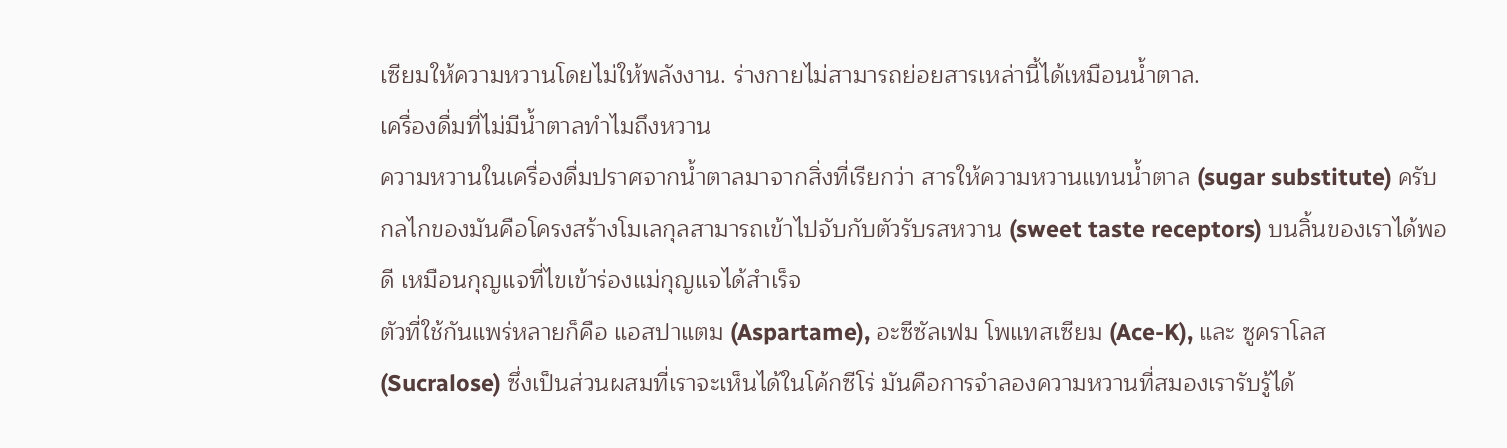เซียมให้ความหวานโดยไม่ให้พลังงาน. ร่างกายไม่สามารถย่อยสารเหล่านี้ได้เหมือนน้ำตาล.
เครื่องดื่มที่ไม่มีน้ำตาลทำไมถึงหวาน
ความหวานในเครื่องดื่มปราศจากน้ำตาลมาจากสิ่งที่เรียกว่า สารให้ความหวานแทนน้ำตาล (sugar substitute) ครับ กลไกของมันคือโครงสร้างโมเลกุลสามารถเข้าไปจับกับตัวรับรสหวาน (sweet taste receptors) บนลิ้นของเราได้พอดี เหมือนกุญแจที่ไขเข้าร่องแม่กุญแจได้สำเร็จ
ตัวที่ใช้กันแพร่หลายก็คือ แอสปาแตม (Aspartame), อะซีซัลเฟม โพแทสเซียม (Ace-K), และ ซูคราโลส (Sucralose) ซึ่งเป็นส่วนผสมที่เราจะเห็นได้ในโค้กซีโร่ มันคือการจำลองความหวานที่สมองเรารับรู้ได้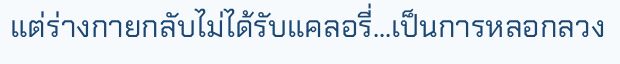แต่ร่างกายกลับไม่ได้รับแคลอรี่...เป็นการหลอกลวง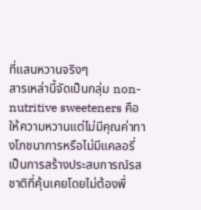ที่แสนหวานจริงๆ
สารเหล่านี้จัดเป็นกลุ่ม non-nutritive sweeteners คือให้ความหวานแต่ไม่มีคุณค่าทางโภชนาการหรือไม่มีแคลอรี่ เป็นการสร้างประสบการณ์รสชาติที่คุ้นเคยโดยไม่ต้องพึ่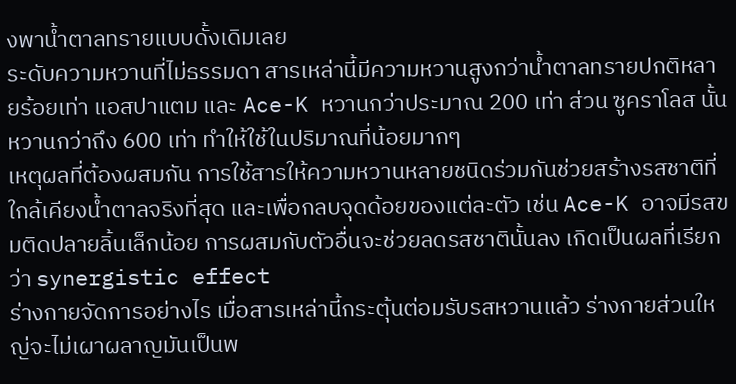งพาน้ำตาลทรายแบบดั้งเดิมเลย
ระดับความหวานที่ไม่ธรรมดา สารเหล่านี้มีความหวานสูงกว่าน้ำตาลทรายปกติหลายร้อยเท่า แอสปาแตม และ Ace-K หวานกว่าประมาณ 200 เท่า ส่วน ซูคราโลส นั้นหวานกว่าถึง 600 เท่า ทำให้ใช้ในปริมาณที่น้อยมากๆ
เหตุผลที่ต้องผสมกัน การใช้สารให้ความหวานหลายชนิดร่วมกันช่วยสร้างรสชาติที่ใกล้เคียงน้ำตาลจริงที่สุด และเพื่อกลบจุดด้อยของแต่ละตัว เช่น Ace-K อาจมีรสขมติดปลายลิ้นเล็กน้อย การผสมกับตัวอื่นจะช่วยลดรสชาตินั้นลง เกิดเป็นผลที่เรียกว่า synergistic effect
ร่างกายจัดการอย่างไร เมื่อสารเหล่านี้กระตุ้นต่อมรับรสหวานแล้ว ร่างกายส่วนใหญ่จะไม่เผาผลาญมันเป็นพ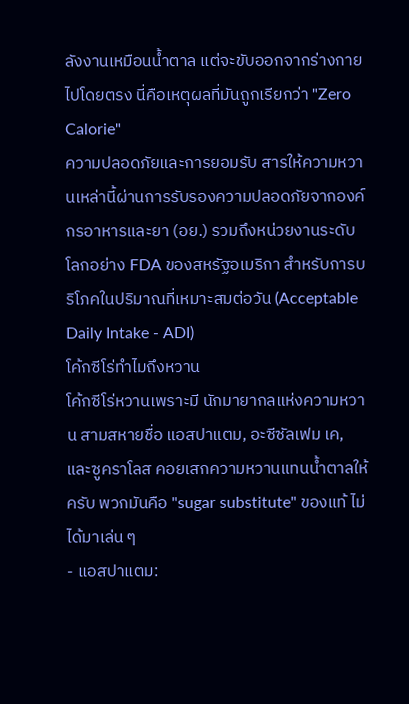ลังงานเหมือนน้ำตาล แต่จะขับออกจากร่างกายไปโดยตรง นี่คือเหตุผลที่มันถูกเรียกว่า "Zero Calorie"
ความปลอดภัยและการยอมรับ สารให้ความหวานเหล่านี้ผ่านการรับรองความปลอดภัยจากองค์กรอาหารและยา (อย.) รวมถึงหน่วยงานระดับโลกอย่าง FDA ของสหรัฐอเมริกา สำหรับการบริโภคในปริมาณที่เหมาะสมต่อวัน (Acceptable Daily Intake - ADI)
โค้กซีโร่ทำไมถึงหวาน
โค้กซีโร่หวานเพราะมี นักมายากลแห่งความหวาน สามสหายชื่อ แอสปาแตม, อะซีซัลเฟม เค, และซูคราโลส คอยเสกความหวานแทนน้ำตาลให้ครับ พวกมันคือ "sugar substitute" ของแท้ ไม่ได้มาเล่น ๆ
- แอสปาแตม: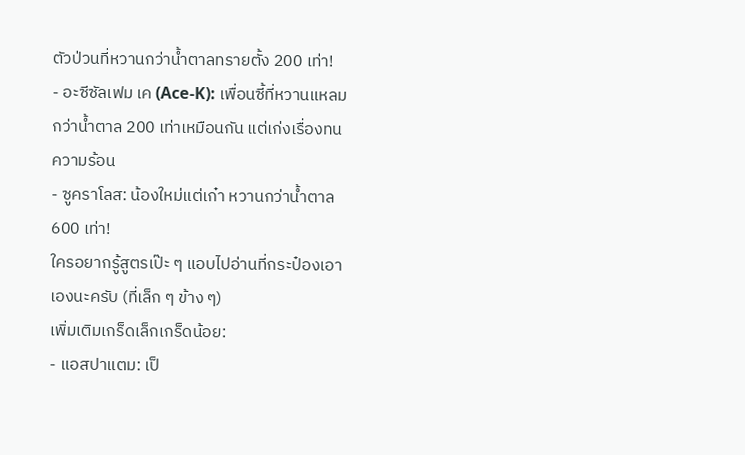ตัวป่วนที่หวานกว่าน้ำตาลทรายตั้ง 200 เท่า!
- อะซีซัลเฟม เค (Ace-K): เพื่อนซี้ที่หวานแหลมกว่าน้ำตาล 200 เท่าเหมือนกัน แต่เก่งเรื่องทนความร้อน
- ซูคราโลส: น้องใหม่แต่เก๋า หวานกว่าน้ำตาล 600 เท่า!
ใครอยากรู้สูตรเป๊ะ ๆ แอบไปอ่านที่กระป๋องเอาเองนะครับ (ที่เล็ก ๆ ข้าง ๆ)
เพิ่มเติมเกร็ดเล็กเกร็ดน้อย:
- แอสปาแตม: เป็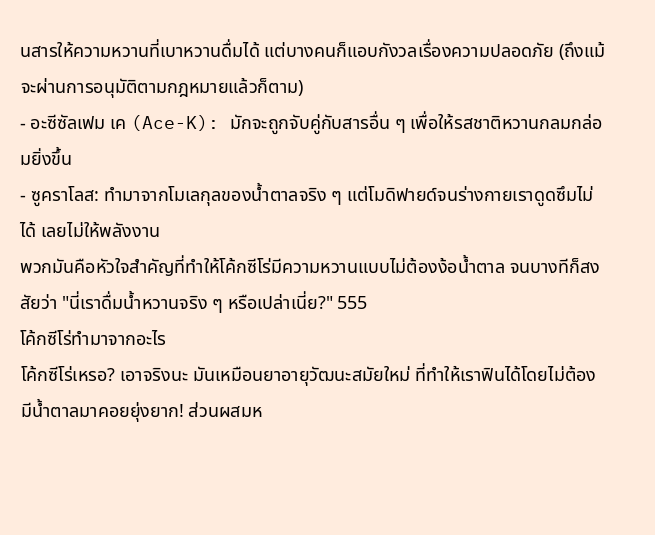นสารให้ความหวานที่เบาหวานดื่มได้ แต่บางคนก็แอบกังวลเรื่องความปลอดภัย (ถึงแม้จะผ่านการอนุมัติตามกฎหมายแล้วก็ตาม)
- อะซีซัลเฟม เค (Ace-K): มักจะถูกจับคู่กับสารอื่น ๆ เพื่อให้รสชาติหวานกลมกล่อมยิ่งขึ้น
- ซูคราโลส: ทำมาจากโมเลกุลของน้ำตาลจริง ๆ แต่โมดิฟายด์จนร่างกายเราดูดซึมไม่ได้ เลยไม่ให้พลังงาน
พวกมันคือหัวใจสำคัญที่ทำให้โค้กซีโร่มีความหวานแบบไม่ต้องง้อน้ำตาล จนบางทีก็สงสัยว่า "นี่เราดื่มน้ำหวานจริง ๆ หรือเปล่าเนี่ย?" 555
โค้กซีโร่ทำมาจากอะไร
โค้กซีโร่เหรอ? เอาจริงนะ มันเหมือนยาอายุวัฒนะสมัยใหม่ ที่ทำให้เราฟินได้โดยไม่ต้องมีน้ำตาลมาคอยยุ่งยาก! ส่วนผสมห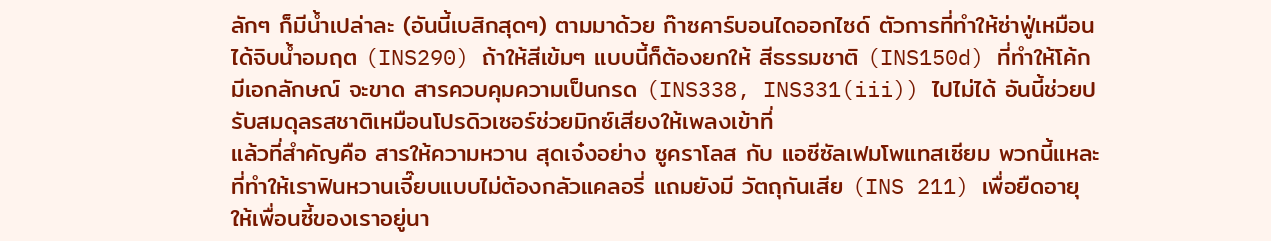ลักๆ ก็มีน้ำเปล่าละ (อันนี้เบสิกสุดๆ) ตามมาด้วย ก๊าซคาร์บอนไดออกไซด์ ตัวการที่ทำให้ซ่าฟู่เหมือนได้จิบน้ำอมฤต (INS290) ถ้าให้สีเข้มๆ แบบนี้ก็ต้องยกให้ สีธรรมชาติ (INS150d) ที่ทำให้โค้กมีเอกลักษณ์ จะขาด สารควบคุมความเป็นกรด (INS338, INS331(iii)) ไปไม่ได้ อันนี้ช่วยปรับสมดุลรสชาติเหมือนโปรดิวเซอร์ช่วยมิกซ์เสียงให้เพลงเข้าที่
แล้วที่สำคัญคือ สารให้ความหวาน สุดเจ๋งอย่าง ซูคราโลส กับ แอซีซัลเฟมโพแทสเซียม พวกนี้แหละที่ทำให้เราฟินหวานเจี๊ยบแบบไม่ต้องกลัวแคลอรี่ แถมยังมี วัตถุกันเสีย (INS 211) เพื่อยืดอายุให้เพื่อนซี้ของเราอยู่นา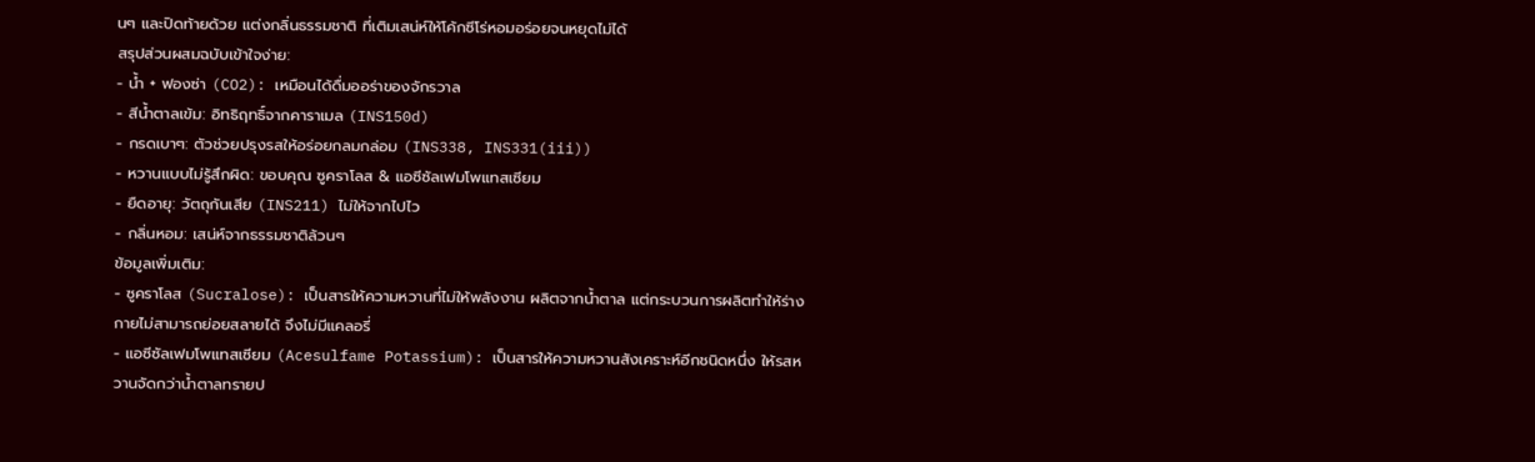นๆ และปิดท้ายด้วย แต่งกลิ่นธรรมชาติ ที่เติมเสน่ห์ให้โค้กซีโร่หอมอร่อยจนหยุดไม่ได้
สรุปส่วนผสมฉบับเข้าใจง่าย:
- น้ำ + ฟองซ่า (CO2): เหมือนได้ดื่มออร่าของจักรวาล
- สีน้ำตาลเข้ม: อิทธิฤทธิ์จากคาราเมล (INS150d)
- กรดเบาๆ: ตัวช่วยปรุงรสให้อร่อยกลมกล่อม (INS338, INS331(iii))
- หวานแบบไม่รู้สึกผิด: ขอบคุณ ซูคราโลส & แอซีซัลเฟมโพแทสเซียม
- ยืดอายุ: วัตถุกันเสีย (INS211) ไม่ให้จากไปไว
- กลิ่นหอม: เสน่ห์จากธรรมชาติล้วนๆ
ข้อมูลเพิ่มเติม:
- ซูคราโลส (Sucralose): เป็นสารให้ความหวานที่ไม่ให้พลังงาน ผลิตจากน้ำตาล แต่กระบวนการผลิตทำให้ร่างกายไม่สามารถย่อยสลายได้ จึงไม่มีแคลอรี่
- แอซีซัลเฟมโพแทสเซียม (Acesulfame Potassium): เป็นสารให้ความหวานสังเคราะห์อีกชนิดหนึ่ง ให้รสหวานจัดกว่าน้ำตาลทรายป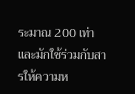ระมาณ 200 เท่า และมักใช้ร่วมกับสารให้ความห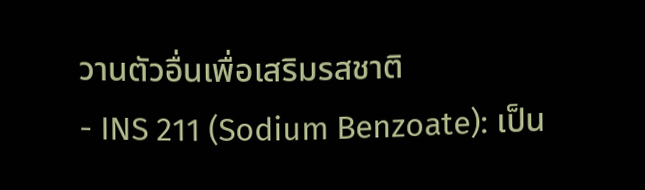วานตัวอื่นเพื่อเสริมรสชาติ
- INS 211 (Sodium Benzoate): เป็น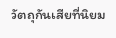วัตถุกันเสียที่นิยม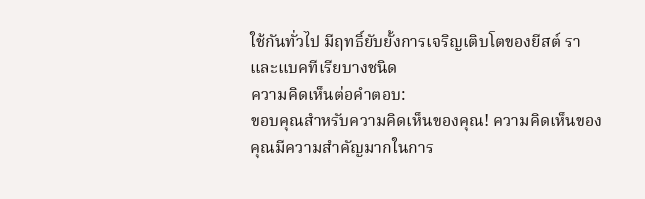ใช้กันทั่วไป มีฤทธิ์ยับยั้งการเจริญเติบโตของยีสต์ รา และแบคทีเรียบางชนิด
ความคิดเห็นต่อคำตอบ:
ขอบคุณสำหรับความคิดเห็นของคุณ! ความคิดเห็นของคุณมีความสำคัญมากในการ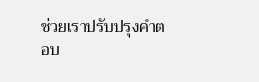ช่วยเราปรับปรุงคำตอบ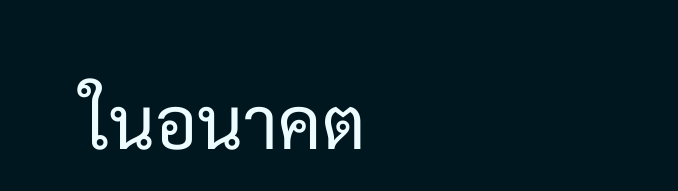ในอนาคต